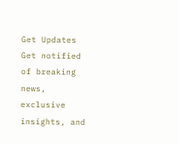Get Updates
Get notified of breaking news, exclusive insights, and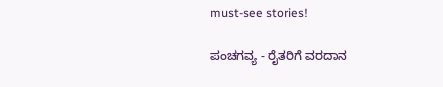must-see stories!

ಪಂಚಗವ್ಯ - ರೈತರಿಗೆ ವರದಾನ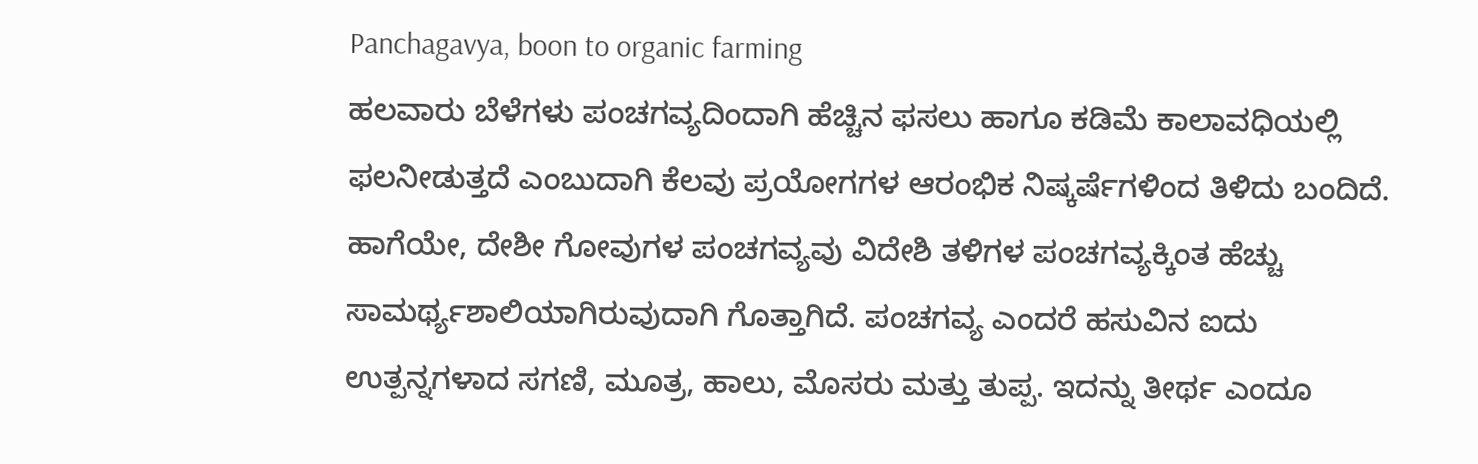Panchagavya, boon to organic farming
ಹಲವಾರು ಬೆಳೆಗಳು ಪಂಚಗವ್ಯದಿಂದಾಗಿ ಹೆಚ್ಚಿನ ಫಸಲು ಹಾಗೂ ಕಡಿಮೆ ಕಾಲಾವಧಿಯಲ್ಲಿ ಫಲನೀಡುತ್ತದೆ ಎಂಬುದಾಗಿ ಕೆಲವು ಪ್ರಯೋಗಗಳ ಆರಂಭಿಕ ನಿಷ್ಕರ್ಷೆಗಳಿಂದ ತಿಳಿದು ಬಂದಿದೆ. ಹಾಗೆಯೇ, ದೇಶೀ ಗೋವುಗಳ ಪಂಚಗವ್ಯವು ವಿದೇಶಿ ತಳಿಗಳ ಪಂಚಗವ್ಯಕ್ಕಿಂತ ಹೆಚ್ಚು ಸಾಮರ್ಥ್ಯಶಾಲಿಯಾಗಿರುವುದಾಗಿ ಗೊತ್ತಾಗಿದೆ. ಪಂಚಗವ್ಯ ಎಂದರೆ ಹಸುವಿನ ಐದು ಉತ್ಪನ್ನಗಳಾದ ಸಗಣಿ, ಮೂತ್ರ, ಹಾಲು, ಮೊಸರು ಮತ್ತು ತುಪ್ಪ. ಇದನ್ನು ತೀರ್ಥ ಎಂದೂ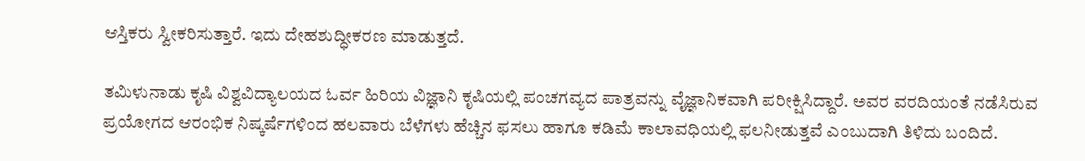ಆಸ್ತಿಕರು ಸ್ವೀಕರಿಸುತ್ತಾರೆ. ಇದು ದೇಹಶುದ್ಧೀಕರಣ ಮಾಡುತ್ತದೆ.

ತಮಿಳುನಾಡು ಕೃಷಿ ವಿಶ್ವವಿದ್ಯಾಲಯದ ಓರ್ವ ಹಿರಿಯ ವಿಜ್ಞಾನಿ ಕೃಷಿಯಲ್ಲಿ ಪಂಚಗವ್ಯದ ಪಾತ್ರವನ್ನು ವೈಜ್ಞಾನಿಕವಾಗಿ ಪರೀಕ್ಷಿಸಿದ್ದಾರೆ. ಅವರ ವರದಿಯಂತೆ ನಡೆಸಿರುವ ಪ್ರಯೋಗದ ಆರಂಭಿಕ ನಿಷ್ಕರ್ಷೆಗಳಿಂದ ಹಲವಾರು ಬೆಳೆಗಳು ಹೆಚ್ಚಿನ ಫಸಲು ಹಾಗೂ ಕಡಿಮೆ ಕಾಲಾವಧಿಯಲ್ಲಿ ಫಲನೀಡುತ್ತವೆ ಎಂಬುದಾಗಿ ತಿಳಿದು ಬಂದಿದೆ.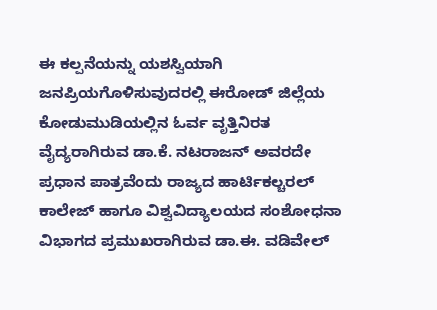ಈ ಕಲ್ಪನೆಯನ್ನು ಯಶಸ್ವಿಯಾಗಿ ಜನಪ್ರಿಯಗೊಳಿಸುವುದರಲ್ಲಿ ಈರೋಡ್ ಜಿಲ್ಲೆಯ ಕೋಡುಮುಡಿಯಲ್ಲಿನ ಓರ್ವ ವೃತ್ತಿನಿರತ ವೈದ್ಯರಾಗಿರುವ ಡಾ.ಕೆ. ನಟರಾಜನ್ ಅವರದೇ ಪ್ರಧಾನ ಪಾತ್ರವೆಂದು ರಾಜ್ಯದ ಹಾರ್ಟಿಕಲ್ಚರಲ್ ಕಾಲೇಜ್ ಹಾಗೂ ವಿಶ್ವವಿದ್ಯಾಲಯದ ಸಂಶೋಧನಾ ವಿಭಾಗದ ಪ್ರಮುಖರಾಗಿರುವ ಡಾ.ಈ. ವಡಿವೇಲ್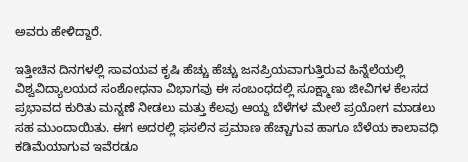ಅವರು ಹೇಳಿದ್ದಾರೆ.

ಇತ್ತೀಚಿನ ದಿನಗಳಲ್ಲಿ ಸಾವಯವ ಕೃಷಿ ಹೆಚ್ಚು ಹೆಚ್ಚು ಜನಪ್ರಿಯವಾಗುತ್ತಿರುವ ಹಿನ್ನೆಲೆಯಲ್ಲಿ ವಿಶ್ವವಿದ್ಯಾಲಯದ ಸಂಶೋಧನಾ ವಿಭಾಗವು ಈ ಸಂಬಂಧದಲ್ಲಿ ಸೂಕ್ಷ್ಮಾಣು ಜೀವಿಗಳ ಕೆಲಸದ ಪ್ರಭಾವದ ಕುರಿತು ಮನ್ನಣೆ ನೀಡಲು ಮತ್ತು ಕೆಲವು ಆಯ್ದ ಬೆಳೆಗಳ ಮೇಲೆ ಪ್ರಯೋಗ ಮಾಡಲು ಸಹ ಮುಂದಾಯಿತು. ಈಗ ಅದರಲ್ಲಿ ಫಸಲಿನ ಪ್ರಮಾಣ ಹೆಚ್ಚಾಗುವ ಹಾಗೂ ಬೆಳೆಯ ಕಾಲಾವಧಿ ಕಡಿಮೆಯಾಗುವ ಇವೆರಡೂ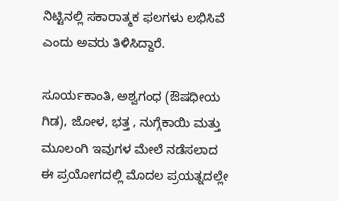ನಿಟ್ಟಿನಲ್ಲಿ ಸಕಾರಾತ್ಮಕ ಫಲಗಳು ಲಭಿಸಿವೆ ಎಂದು ಅವರು ತಿಳಿಸಿದ್ದಾರೆ.

ಸೂರ್ಯಕಾಂತಿ, ಅಶ್ವಗಂಧ (ಔಷಧೀಯ ಗಿಡ), ಜೋಳ, ಭತ್ತ , ನುಗ್ಗೆಕಾಯಿ ಮತ್ತು ಮೂಲಂಗಿ ಇವುಗಳ ಮೇಲೆ ನಡೆಸಲಾದ ಈ ಪ್ರಯೋಗದಲ್ಲಿ ಮೊದಲ ಪ್ರಯತ್ನದಲ್ಲೇ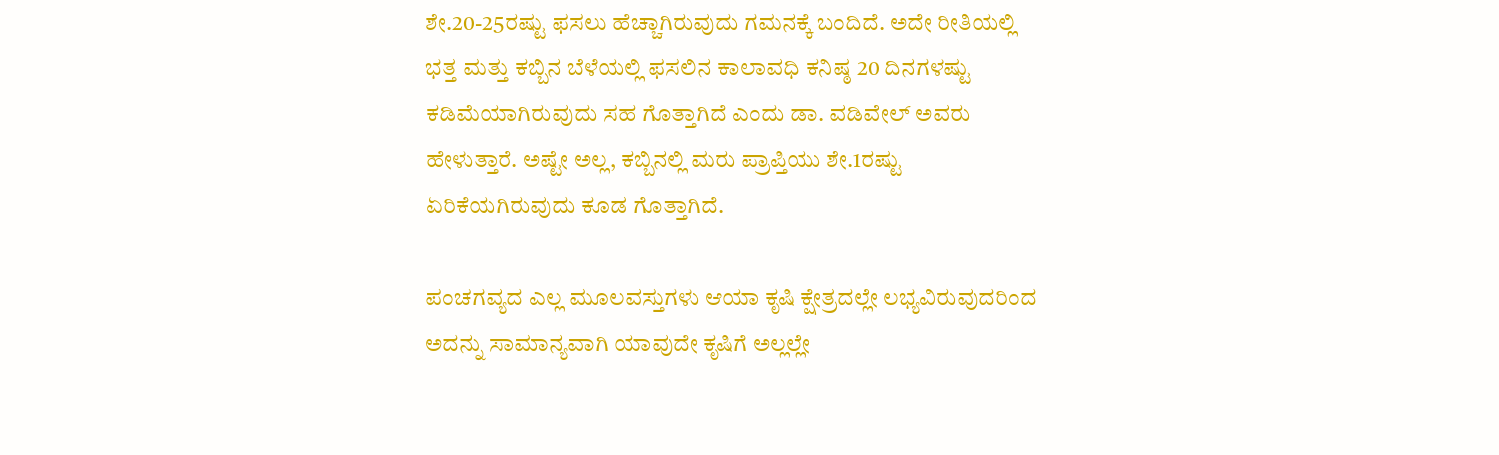ಶೇ.20-25ರಷ್ಟು ಫಸಲು ಹೆಚ್ಚಾಗಿರುವುದು ಗಮನಕ್ಕೆ ಬಂದಿದೆ. ಅದೇ ರೀತಿಯಲ್ಲಿ ಭತ್ತ ಮತ್ತು ಕಬ್ಬಿನ ಬೆಳೆಯಲ್ಲಿ ಫಸಲಿನ ಕಾಲಾವಧಿ ಕನಿಷ್ಠ 20 ದಿನಗಳಷ್ಟು ಕಡಿಮೆಯಾಗಿರುವುದು ಸಹ ಗೊತ್ತಾಗಿದೆ ಎಂದು ಡಾ. ವಡಿವೇಲ್ ಅವರು ಹೇಳುತ್ತಾರೆ. ಅಷ್ಟೇ ಅಲ್ಲ, ಕಬ್ಬಿನಲ್ಲಿ ಮರು ಪ್ರಾಪ್ತಿಯು ಶೇ.1ರಷ್ಟು ಏರಿಕೆಯಗಿರುವುದು ಕೂಡ ಗೊತ್ತಾಗಿದೆ.

ಪಂಚಗವ್ಯದ ಎಲ್ಲ ಮೂಲವಸ್ತುಗಳು ಆಯಾ ಕೃಷಿ ಕ್ಷೇತ್ರದಲ್ಲೇ ಲಭ್ಯವಿರುವುದರಿಂದ ಅದನ್ನು ಸಾಮಾನ್ಯವಾಗಿ ಯಾವುದೇ ಕೃಷಿಗೆ ಅಲ್ಲಲ್ಲೇ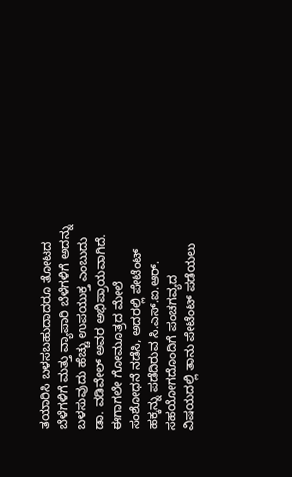ತಯಾರಿಸಿ ಬಳಸಬಹುದಾದರೂ ತೋಟದ ಬೆಳೆಗಳಿಗೆ ಮತ್ತು ವ್ಯಾಪಾರಿ ಬೆಳೆಗಳಿಗೆ ಅದನ್ನು ಬಳಸುವುದು ಹೆಚ್ಚು ಉಪಯುಕ್ತ ಎಂಬುದು ಡಾ. ವಡಿವೇಲ್ ಅವರ ಅಭಿಪ್ರಾಯವಾಗಿದೆ. ಈಗಾಗಲೇ ಗೋಮೂತ್ರದ ಮೇಲೆ ಸಂಶೋಧನೆ ನಡೆಸಿ, ಅದರಲ್ಲಿ ಪೇಟೆಂಟ್ ಹಕ್ಕನ್ನು ಪಡೆದಿರುವ ಸಿ.ಎಸ್.ಐ.ಆರ್. ಸಹಯೋಗದೊಂದಿಗೆ ಪಂಚಗವ್ಯದ ವಿಷಯದಲ್ಲಿ ತಾನು ಪೇಟೆಂಟ್ ಪಡೆಯಲು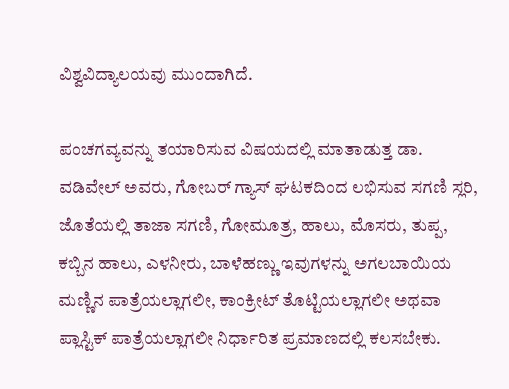ವಿಶ್ವವಿದ್ಯಾಲಯವು ಮುಂದಾಗಿದೆ.

ಪಂಚಗವ್ಯವನ್ನು ತಯಾರಿಸುವ ವಿಷಯದಲ್ಲಿ ಮಾತಾಡುತ್ತ ಡಾ. ವಡಿವೇಲ್ ಅವರು, ಗೋಬರ್ ಗ್ಯಾಸ್ ಘಟಕದಿಂದ ಲಭಿಸುವ ಸಗಣಿ ಸ್ಲರಿ, ಜೊತೆಯಲ್ಲಿ ತಾಜಾ ಸಗಣಿ, ಗೋಮೂತ್ರ, ಹಾಲು, ಮೊಸರು, ತುಪ್ಪ, ಕಬ್ಬಿನ ಹಾಲು, ಎಳನೀರು, ಬಾಳೆಹಣ್ಣು ಇವುಗಳನ್ನು ಅಗಲಬಾಯಿಯ ಮಣ್ಣಿನ ಪಾತ್ರೆಯಲ್ಲಾಗಲೀ, ಕಾಂಕ್ರೀಟ್ ತೊಟ್ಟಿಯಲ್ಲಾಗಲೀ ಅಥವಾ ಪ್ಲಾಸ್ಟಿಕ್ ಪಾತ್ರೆಯಲ್ಲಾಗಲೀ ನಿರ್ಧಾರಿತ ಪ್ರಮಾಣದಲ್ಲಿ ಕಲಸಬೇಕು.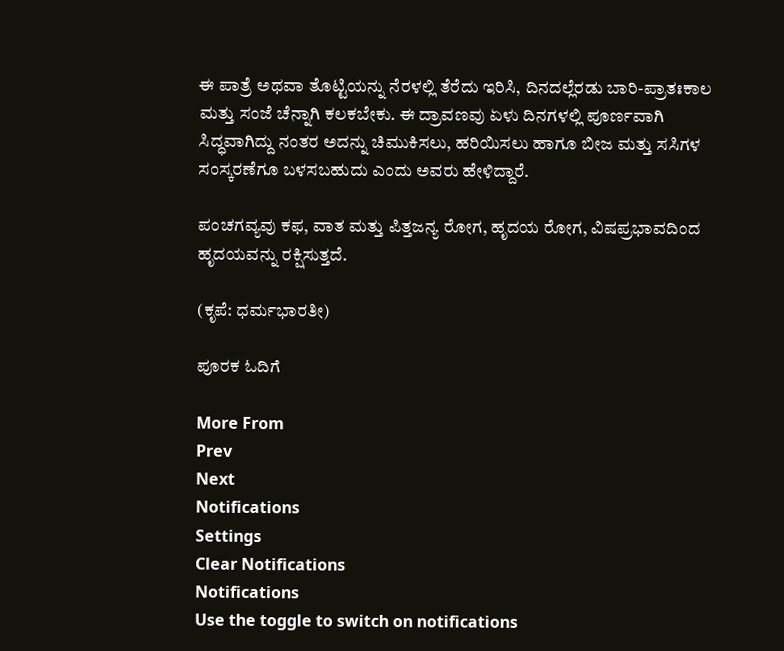ಈ ಪಾತ್ರೆ ಅಥವಾ ತೊಟ್ಟಿಯನ್ನು ನೆರಳಲ್ಲಿ ತೆರೆದು ಇರಿಸಿ, ದಿನದಲ್ಲೆರಡು ಬಾರಿ-ಪ್ರಾತಃಕಾಲ ಮತ್ತು ಸಂಜೆ ಚೆನ್ನಾಗಿ ಕಲಕಬೇಕು. ಈ ದ್ರಾವಣವು ಏಳು ದಿನಗಳಲ್ಲಿ ಪೂರ್ಣವಾಗಿ ಸಿದ್ಧವಾಗಿದ್ದು ನಂತರ ಅದನ್ನು ಚಿಮುಕಿಸಲು, ಹರಿಯಿಸಲು ಹಾಗೂ ಬೀಜ ಮತ್ತು ಸಸಿಗಳ ಸಂಸ್ಕರಣೆಗೂ ಬಳಸಬಹುದು ಎಂದು ಅವರು ಹೇಳಿದ್ದಾರೆ.

ಪಂಚಗವ್ಯವು ಕಫ, ವಾತ ಮತ್ತು ಪಿತ್ತಜನ್ಯ ರೋಗ, ಹೃದಯ ರೋಗ, ವಿಷಪ್ರಭಾವದಿಂದ ಹೃದಯವನ್ನು ರಕ್ಷಿಸುತ್ತದೆ.

(ಕೃಪೆ: ಧರ್ಮಭಾರತೀ)

ಪೂರಕ ಓದಿಗೆ

More From
Prev
Next
Notifications
Settings
Clear Notifications
Notifications
Use the toggle to switch on notifications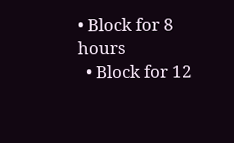• Block for 8 hours
  • Block for 12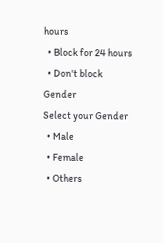hours
  • Block for 24 hours
  • Don't block
Gender
Select your Gender
  • Male
  • Female
  • Others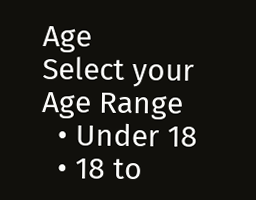Age
Select your Age Range
  • Under 18
  • 18 to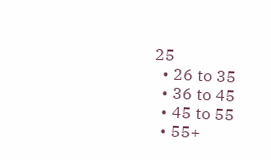25
  • 26 to 35
  • 36 to 45
  • 45 to 55
  • 55+